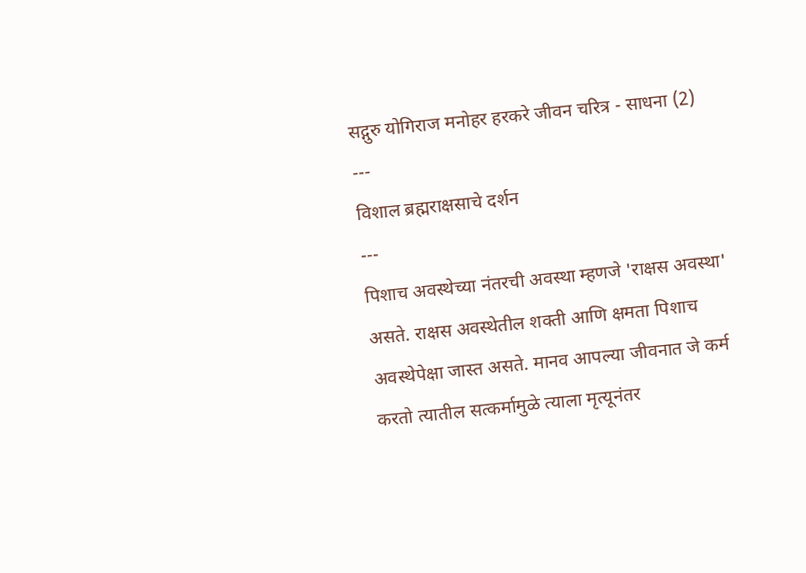सद्गुरु योगिराज मनोहर हरकरे जीवन चरित्र - साधना (2)
---
विशाल ब्रह्मराक्षसाचे दर्शन
---
पिशाच अवस्थेच्या नंतरची अवस्था म्हणजे 'राक्षस अवस्था' असते. राक्षस अवस्थेतील शक्ती आणि क्षमता पिशाच अवस्थेपेक्षा जास्त असते. मानव आपल्या जीवनात जे कर्म करतो त्यातील सत्कर्मामुळे त्याला मृत्यूनंतर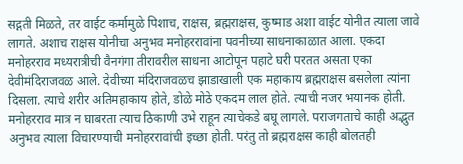सद्गती मिळते, तर वाईट कर्मामुळे पिशाच, राक्षस, ब्रह्मराक्षस, कुष्माड अशा वाईट योनीत त्याला जावे लागते. अशाच राक्षस योनीचा अनुभव मनोहररावांना पवनीच्या साधनाकाळात आला. एकदा मनोहरराव मध्यरात्रीची वैनगंगा तीरावरील साधना आटोपून पहाटे घरी परतत असता एका देवीमंदिराजवळ आले. देवीच्या मंदिराजवळच झाडाखाली एक महाकाय ब्रह्मराक्षस बसलेला त्यांना दिसला. त्याचे शरीर अतिमहाकाय होते, डोळे मोठे एकदम लाल होते. त्याची नजर भयानक होती. मनोहरराव मात्र न घाबरता त्याच ठिकाणी उभे राहून त्याचेकडे बघू लागले. पराजगताचे काही अद्भुत अनुभव त्याला विचारण्याची मनोहररावांची इच्छा होती. परंतु तो ब्रह्मराक्षस काही बोलतही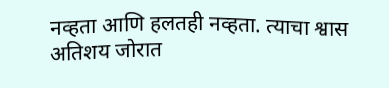नव्हता आणि हलतही नव्हता. त्याचा श्वास अतिशय जोरात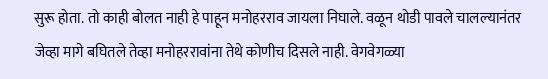सुरू होता. तो काही बोलत नाही हे पाहून मनोहरराव जायला निघाले. वळून थोडी पावले चालल्यानंतर जेव्हा मागे बघितले तेव्हा मनोहररावांना तेथे कोणीच दिसले नाही. वेगवेगळ्या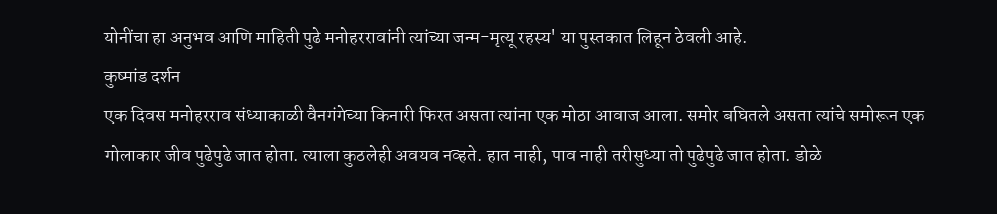योनींचा हा अनुभव आणि माहिती पुढे मनोहररावांनी त्यांच्या जन्म-मृत्यू रहस्य' या पुस्तकात लिहून ठेवली आहे.
कुष्मांड दर्शन
एक दिवस मनोहरराव संध्याकाळी वैनगंगेच्या किनारी फिरत असता त्यांना एक मोठा आवाज आला. समोर बघितले असता त्यांचे समोरून एक गोलाकार जीव पुढेपुढे जात होता. त्याला कुठलेही अवयव नव्हते. हात नाही, पाव नाही तरीसुध्या तो पुढेपुढे जात होता. डोळे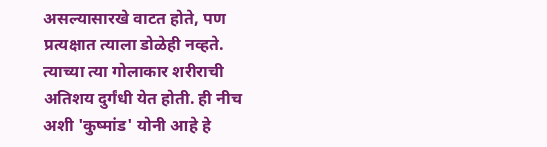असल्यासारखे वाटत होते, पण प्रत्यक्षात त्याला डोळेही नव्हते. त्याच्या त्या गोलाकार शरीराची अतिशय दुर्गंधी येत होती. ही नीच अशी 'कुष्मांड' योनी आहे हे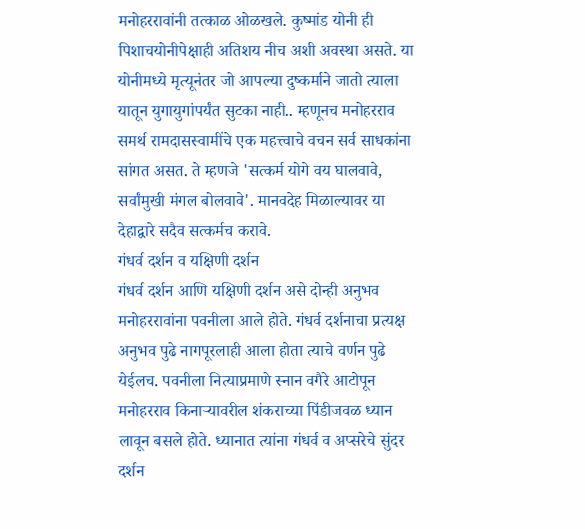मनोहररावांनी तत्काळ ओळखले. कुष्मांड योनी ही पिशाचयोनीपेक्षाही अतिशय नीच अशी अवस्था असते. या योनीमध्ये मृत्यूनंतर जो आपल्या दुष्कर्माने जातो त्याला यातून युगायुगांपर्यंत सुटका नाही.. म्हणूनच मनोहरराव समर्थ रामदासस्वामींचे एक महत्त्वाचे वचन सर्व साधकांना सांगत असत. ते म्हणजे 'सत्कर्म योगे वय घालवावे, सर्वांमुखी मंगल बोलवावे'. मानवदेह मिळाल्यावर या देहाद्वारे सदैव सत्कर्मच करावे.
गंधर्व दर्शन व यक्षिणी दर्शन
गंधर्व दर्शन आणि यक्षिणी दर्शन असे दोन्ही अनुभव मनोहररावांना पवनीला आले होते. गंधर्व दर्शनाचा प्रत्यक्ष अनुभव पुढे नागपूरलाही आला होता त्याचे वर्णन पुढे येईलच. पवनीला नित्याप्रमाणे स्नान वगैरे आटोपून मनोहरराव किनाऱ्यावरील शंकराच्या पिंडीजवळ ध्यान लावून बसले होते. ध्यानात त्यांना गंधर्व व अप्सरेचे सुंदर दर्शन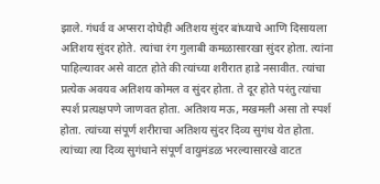झाले. गंधर्व व अप्सरा दोघेही अतिशय सुंदर बांध्याचे आणि दिसायला अतिशय सुंदर होते. त्यांचा रंग गुलाबी कमळासारखा सुंदर होता. त्यांना पाहिल्यावर असे वाटत होते की त्यांच्या शरीरात हाडे नसावीत. त्यांचा प्रत्येक अवयव अतिशय कोमल व सुंदर होता. ते दूर होते परंतु त्यांचा स्पर्श प्रत्यक्षपणे जाणवत होता. अतिशय मऊ, मखमली असा तो स्पर्श होता. त्यांच्या संपूर्ण शरीराचा अतिशय सुंदर दिव्य सुगंध येत होता. त्यांच्या त्या दिव्य सुगंधाने संपूर्ण वायुमंडळ भरल्यासारखे वाटत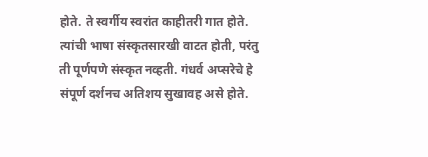होते. ते स्वर्गीय स्वरांत काहीतरी गात होते. त्यांची भाषा संस्कृतसारखी वाटत होती, परंतु ती पूर्णपणे संस्कृत नव्हती. गंधर्व अप्सरेचे हे संपूर्ण दर्शनच अतिशय सुखावह असे होते.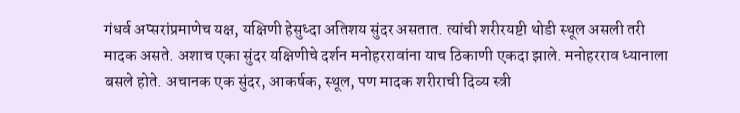गंधर्व अप्सरांप्रमाणेच यक्ष, यक्षिणी हेसुध्दा अतिशय सुंदर असतात. त्यांची शरीरयष्टी थोडी स्थूल असली तरी मादक असते. अशाच एका सुंदर यक्षिणीचे दर्शन मनोहररावांना याच ठिकाणी एकदा झाले. मनोहरराव ध्यानाला बसले होते. अचानक एक सुंदर, आकर्षक, स्थूल, पण मादक शरीराची दिव्य स्त्री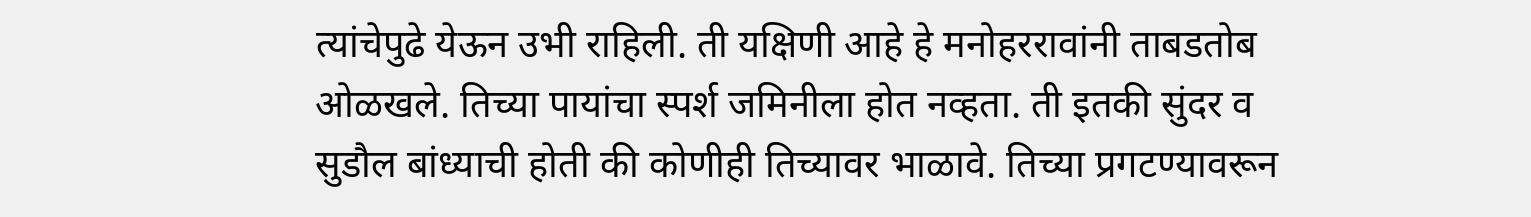त्यांचेपुढे येऊन उभी राहिली. ती यक्षिणी आहे हे मनोहररावांनी ताबडतोब ओळखले. तिच्या पायांचा स्पर्श जमिनीला होत नव्हता. ती इतकी सुंदर व सुडौल बांध्याची होती की कोणीही तिच्यावर भाळावे. तिच्या प्रगटण्यावरून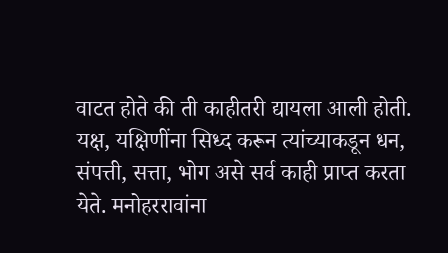वाटत होते की ती काहीतरी द्यायला आली होती. यक्ष, यक्षिणींना सिध्द करून त्यांच्याकडून धन, संपत्ती, सत्ता, भोग असे सर्व काही प्राप्त करता येते. मनोहररावांना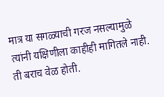मात्र या सगळ्याची गरज नसल्यामुळे त्यांनी यक्षिणीला काहीही मागितले नाही. ती बराच वेळ होती.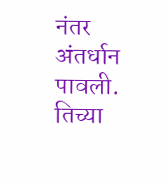नंतर अंतर्धान पावली. तिच्या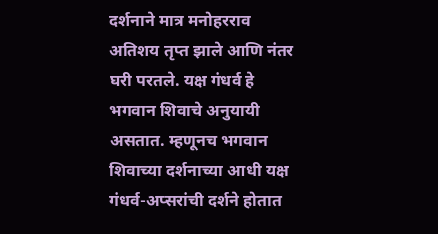दर्शनाने मात्र मनोहरराव अतिशय तृप्त झाले आणि नंतर घरी परतले. यक्ष गंधर्व हे भगवान शिवाचे अनुयायी असतात. म्हणूनच भगवान शिवाच्या दर्शनाच्या आधी यक्ष गंधर्व-अप्सरांची दर्शने होतात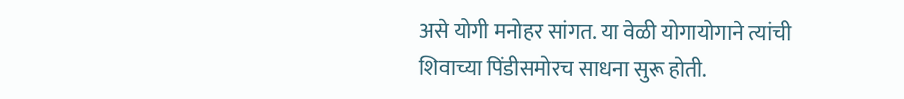असे योगी मनोहर सांगत. या वेळी योगायोगाने त्यांची शिवाच्या पिंडीसमोरच साधना सुरू होती.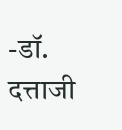-डॉ. दत्ताजी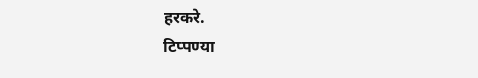हरकरे.
टिप्पण्या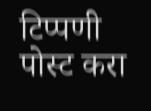टिप्पणी पोस्ट करा